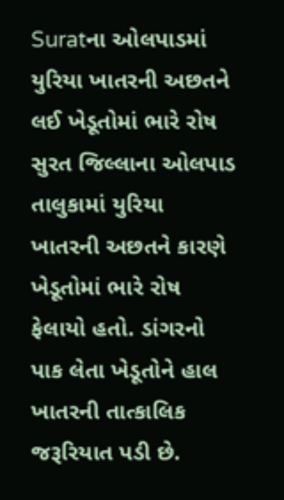Suratના ઓલપાડમાં યુરિયા ખાતરની અછતને લઈ ખેડૂતોમાં ભારે રોષ
સુરત જિલ્લાના ઓલપાડ તાલુકામાં યુરિયા ખાતરની અછતને કારણે ખેડૂતોમાં ભારે રોષ ફેલાયો હતો. ડાંગરનો પાક લેતા ખેડૂતોને હાલ ખાતરની તાત્કાલિક જરૂરિયાત પડી છે.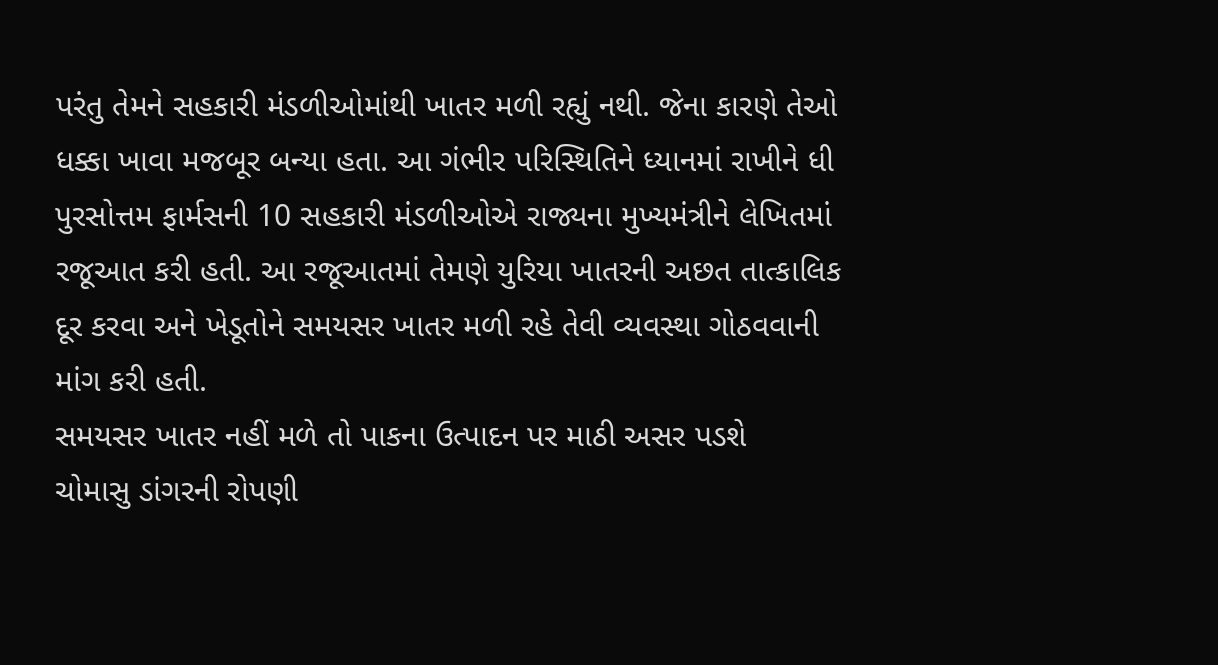પરંતુ તેમને સહકારી મંડળીઓમાંથી ખાતર મળી રહ્યું નથી. જેના કારણે તેઓ ધક્કા ખાવા મજબૂર બન્યા હતા. આ ગંભીર પરિસ્થિતિને ધ્યાનમાં રાખીને ધી પુરસોત્તમ ફાર્મસની 10 સહકારી મંડળીઓએ રાજ્યના મુખ્યમંત્રીને લેખિતમાં રજૂઆત કરી હતી. આ રજૂઆતમાં તેમણે યુરિયા ખાતરની અછત તાત્કાલિક દૂર કરવા અને ખેડૂતોને સમયસર ખાતર મળી રહે તેવી વ્યવસ્થા ગોઠવવાની માંગ કરી હતી.
સમયસર ખાતર નહીં મળે તો પાકના ઉત્પાદન પર માઠી અસર પડશે
ચોમાસુ ડાંગરની રોપણી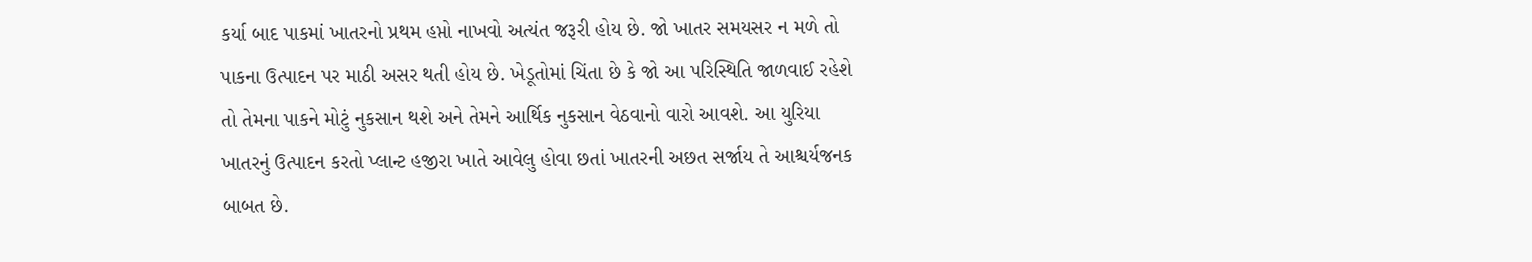કર્યા બાદ પાકમાં ખાતરનો પ્રથમ હપ્તો નાખવો અત્યંત જરૂરી હોય છે. જો ખાતર સમયસર ન મળે તો પાકના ઉત્પાદન પર માઠી અસર થતી હોય છે. ખેડૂતોમાં ચિંતા છે કે જો આ પરિસ્થિતિ જાળવાઈ રહેશે તો તેમના પાકને મોટું નુકસાન થશે અને તેમને આર્થિક નુકસાન વેઠવાનો વારો આવશે. આ યુરિયા ખાતરનું ઉત્પાદન કરતો પ્લાન્ટ હજીરા ખાતે આવેલુ હોવા છતાં ખાતરની અછત સર્જાય તે આશ્ચર્યજનક બાબત છે.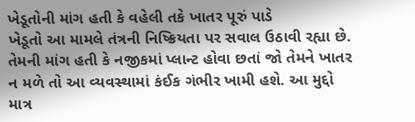ખેડૂતોની માંગ હતી કે વહેલી તકે ખાતર પૂરું પાડે
ખેડૂતો આ મામલે તંત્રની નિષ્ક્રિયતા પર સવાલ ઉઠાવી રહ્યા છે. તેમની માંગ હતી કે નજીકમાં પ્લાન્ટ હોવા છતાં જો તેમને ખાતર ન મળે તો આ વ્યવસ્થામાં કંઈક ગંભીર ખામી હશે. આ મુદ્દો માત્ર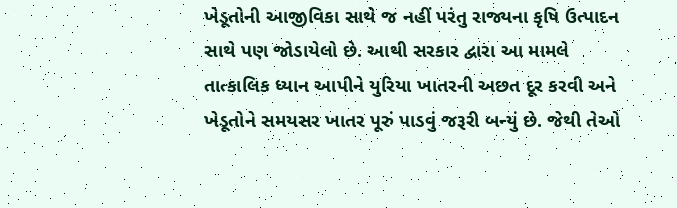ખેડૂતોની આજીવિકા સાથે જ નહીં પરંતુ રાજ્યના કૃષિ ઉત્પાદન સાથે પણ જોડાયેલો છે. આથી સરકાર દ્વારા આ મામલે તાત્કાલિક ધ્યાન આપીને યુરિયા ખાતરની અછત દૂર કરવી અને ખેડૂતોને સમયસર ખાતર પૂરું પાડવું જરૂરી બન્યું છે. જેથી તેઓ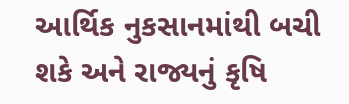આર્થિક નુકસાનમાંથી બચી શકે અને રાજ્યનું કૃષિ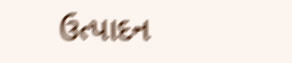ઉત્પાદન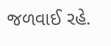જળવાઈ રહે.